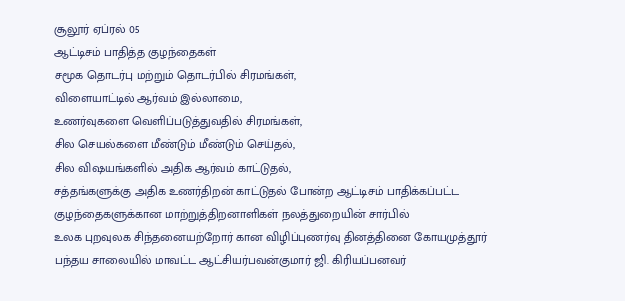சூலூர் ஏப்ரல் 05
ஆட்டிசம் பாதித்த குழந்தைகள்
சமூக தொடர்பு மற்றும் தொடர்பில் சிரமங்கள்,
விளையாட்டில் ஆர்வம் இல்லாமை,
உணர்வுகளை வெளிப்படுத்துவதில் சிரமங்கள்,
சில செயல்களை மீண்டும் மீண்டும் செய்தல்,
சில விஷயங்களில் அதிக ஆர்வம் காட்டுதல்,
சத்தங்களுக்கு அதிக உணர்திறன் காட்டுதல் போன்ற ஆட்டிசம் பாதிக்கப்பட்ட குழந்தைகளுக்கான மாற்றுத்திறனாளிகள் நலத்துறையின் சார்பில்
உலக புறவுலக சிந்தனையற்றோர் கான விழிப்புணர்வு தினத்தினை கோயமுத்தூர் பந்தய சாலையில் மாவட்ட ஆட்சியர்பவன்குமார் ஜி. கிரியப்பனவர்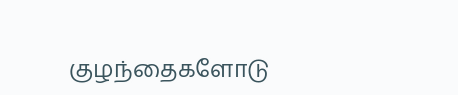குழந்தைகளோடு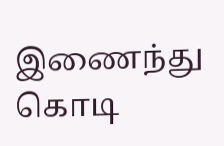இணைந்து கொடி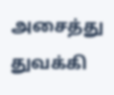அசைத்து துவக்கி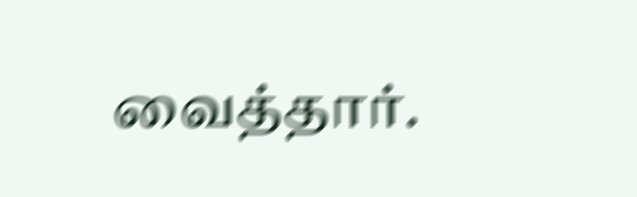வைத்தார்.